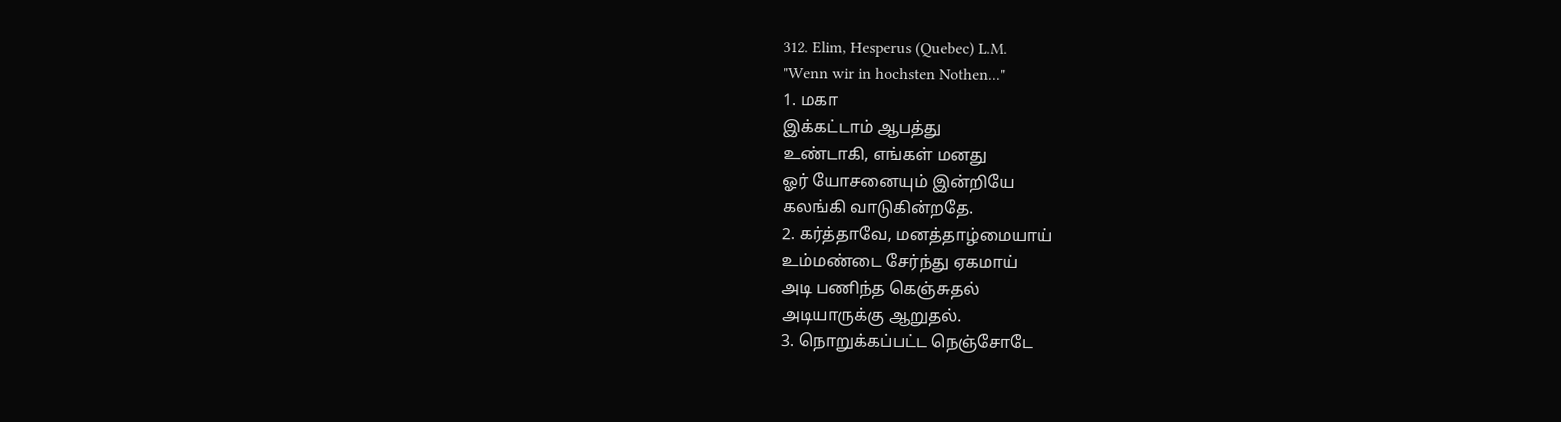312. Elim, Hesperus (Quebec) L.M.
"Wenn wir in hochsten Nothen..."
1. மகா
இக்கட்டாம் ஆபத்து
உண்டாகி, எங்கள் மனது
ஓர் யோசனையும் இன்றியே
கலங்கி வாடுகின்றதே.
2. கர்த்தாவே, மனத்தாழ்மையாய்
உம்மண்டை சேர்ந்து ஏகமாய்
அடி பணிந்த கெஞ்சுதல்
அடியாருக்கு ஆறுதல்.
3. நொறுக்கப்பட்ட நெஞ்சோடே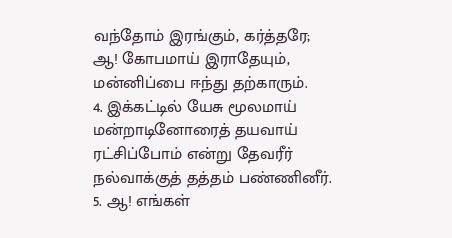வந்தோம் இரங்கும், கர்த்தரே;
ஆ! கோபமாய் இராதேயும்,
மன்னிப்பை ஈந்து தற்காரும்.
4. இக்கட்டில் யேசு மூலமாய்
மன்றாடினோரைத் தயவாய்
ரட்சிப்போம் என்று தேவரீர்
நல்வாக்குத் தத்தம் பண்ணினீர்.
5. ஆ! எங்கள்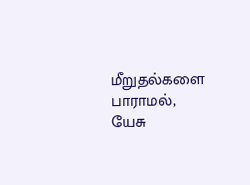மீறுதல்களை
பாராமல், யேசு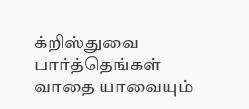க்றிஸ்துவை
பார்த்தெங்கள் வாதை யாவையும்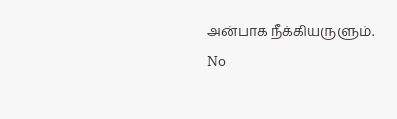அன்பாக நீக்கியருளும்.
No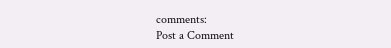comments:
Post a Comment